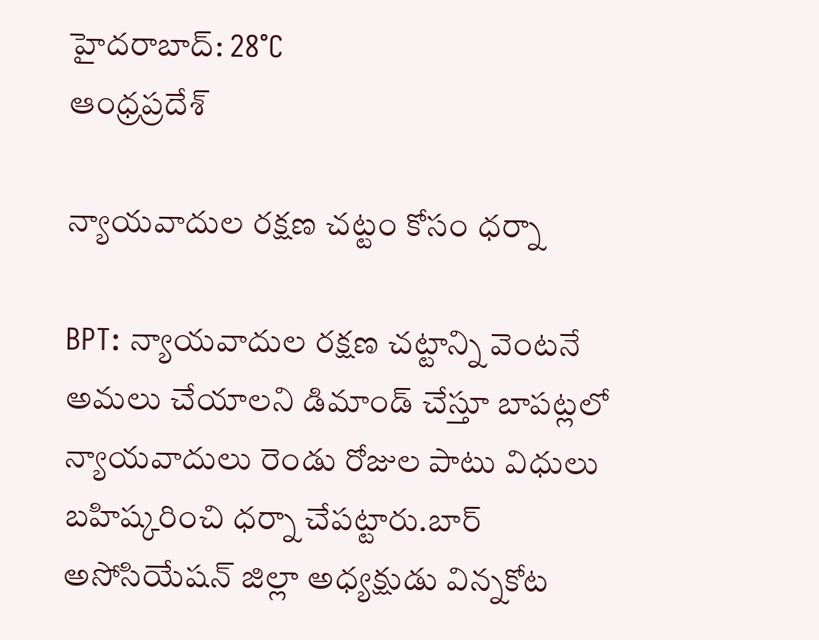హైదరాబాద్: 28°C
ఆంధ్రప్రదేశ్

న్యాయవాదుల రక్షణ చట్టం కోసం ధర్నా

BPT: న్యాయవాదుల రక్షణ చట్టాన్ని వెంటనే అమలు చేయాలని డిమాండ్ చేస్తూ బాపట్లలో న్యాయవాదులు రెండు రోజుల పాటు విధులు బహిష్కరించి ధర్నా చేపట్టారు.బార్ అసోసియేషన్ జిల్లా అధ్యక్షుడు విన్నకోట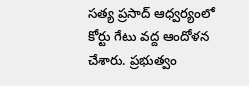సత్య ప్రసాద్ ఆధ్వర్యంలో కోర్టు గేటు వద్ద ఆందోళన చేశారు. ప్రభుత్వం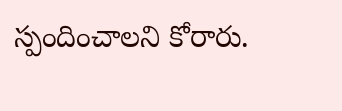స్పందించాలని కోరారు.